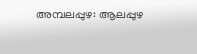അമ്പലപ്പുഴ: ആലപ്പുഴ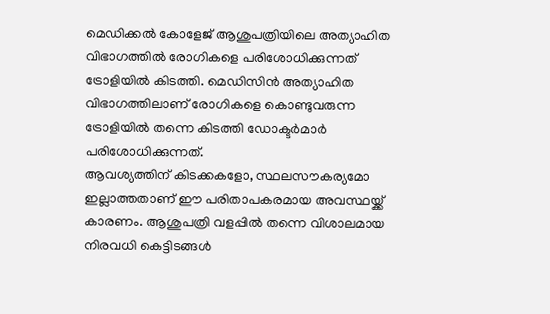മെഡിക്കൽ കോളേജ് ആശുപത്രിയിലെ അത്യാഹിത വിഭാഗത്തിൽ രോഗികളെ പരിശോധിക്കുന്നത് ട്രോളിയിൽ കിടത്തി. മെഡിസിൻ അത്യാഹിത വിഭാഗത്തിലാണ് രോഗികളെ കൊണ്ടുവരുന്ന ട്രോളിയിൽ തന്നെ കിടത്തി ഡോക്ടർമാർ പരിശോധിക്കുന്നത്.
ആവശ്യത്തിന് കിടക്കകളോ, സ്ഥലസൗകര്യമോ ഇല്ലാത്തതാണ് ഈ പരിതാപകരമായ അവസ്ഥയ്ക്ക് കാരണം. ആശുപത്രി വളപ്പിൽ തന്നെ വിശാലമായ നിരവധി കെട്ടിടങ്ങൾ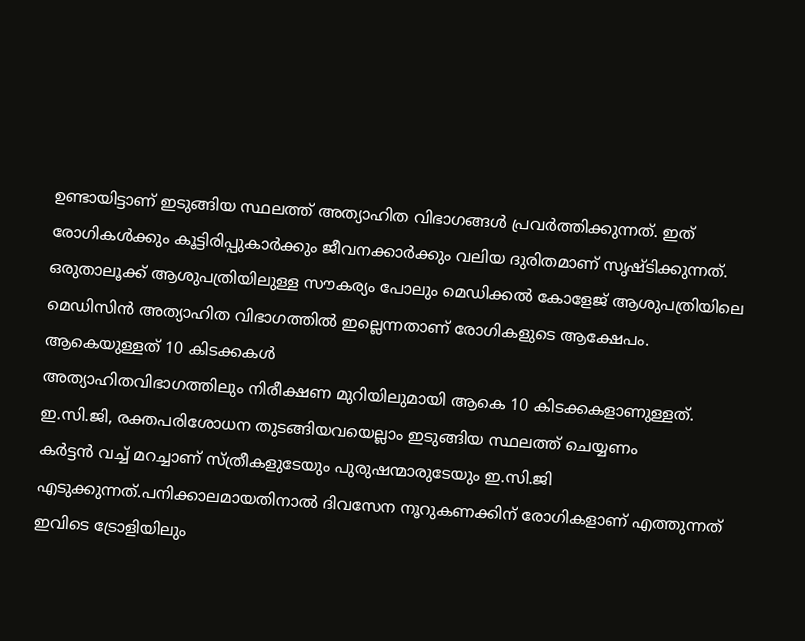ഉണ്ടായിട്ടാണ് ഇടുങ്ങിയ സ്ഥലത്ത് അത്യാഹിത വിഭാഗങ്ങൾ പ്രവർത്തിക്കുന്നത്. ഇത് രോഗികൾക്കും കൂട്ടിരിപ്പുകാർക്കും ജീവനക്കാർക്കും വലിയ ദുരിതമാണ് സൃഷ്ടിക്കുന്നത്.
ഒരുതാലൂക്ക് ആശുപത്രിയിലുള്ള സൗകര്യം പോലും മെഡിക്കൽ കോളേജ് ആശുപത്രിയിലെ മെഡിസിൻ അത്യാഹിത വിഭാഗത്തിൽ ഇല്ലെന്നതാണ് രോഗികളുടെ ആക്ഷേപം.
ആകെയുള്ളത് 10 കിടക്കകൾ
അത്യാഹിതവിഭാഗത്തിലും നിരീക്ഷണ മുറിയിലുമായി ആകെ 10 കിടക്കകളാണുള്ളത്. ഇ.സി.ജി, രക്തപരിശോധന തുടങ്ങിയവയെല്ലാം ഇടുങ്ങിയ സ്ഥലത്ത് ചെയ്യണം
കർട്ടൻ വച്ച് മറച്ചാണ് സ്ത്രീകളുടേയും പുരുഷന്മാരുടേയും ഇ.സി.ജി എടുക്കുന്നത്.പനിക്കാലമായതിനാൽ ദിവസേന നൂറുകണക്കിന് രോഗികളാണ് എത്തുന്നത്
ഇവിടെ ട്രോളിയിലും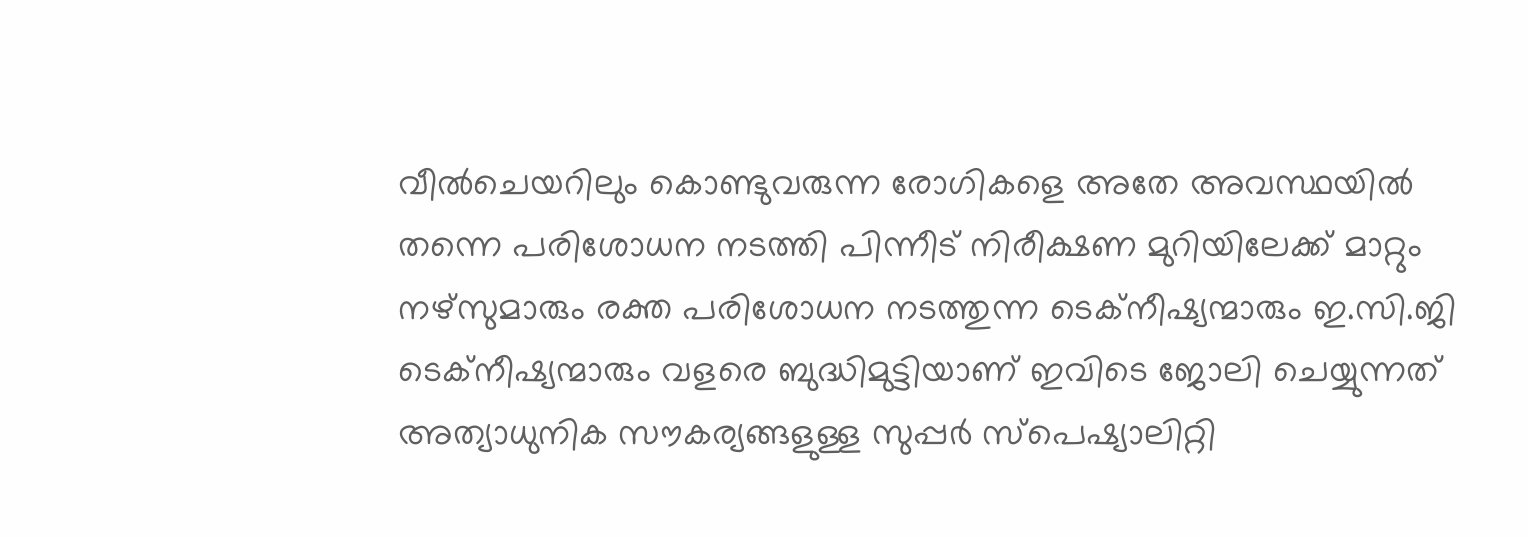വീൽചെയറിലും കൊണ്ടുവരുന്ന രോഗികളെ അതേ അവസ്ഥയിൽ തന്നെ പരിശോധന നടത്തി പിന്നീട് നിരീക്ഷണ മുറിയിലേക്ക് മാറ്റും
നഴ്സുമാരും രക്ത പരിശോധന നടത്തുന്ന ടെക്നീഷ്യന്മാരും ഇ.സി.ജി ടെക്നീഷ്യന്മാരും വളരെ ബുദ്ധിമുട്ടിയാണ് ഇവിടെ ജോലി ചെയ്യുന്നത്
അത്യാധുനിക സൗകര്യങ്ങളുള്ള സുപ്പർ സ്പെഷ്യാലിറ്റി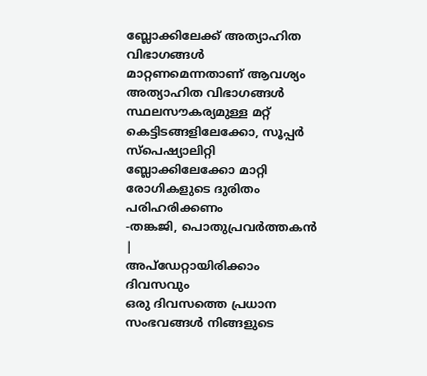ബ്ലോക്കിലേക്ക് അത്യാഹിത വിഭാഗങ്ങൾ മാറ്റണമെന്നതാണ് ആവശ്യം
അത്യാഹിത വിഭാഗങ്ങൾ സ്ഥലസൗകര്യമുള്ള മറ്റ് കെട്ടിടങ്ങളിലേക്കോ, സൂപ്പർ സ്പെഷ്യാലിറ്റി ബ്ലോക്കിലേക്കോ മാറ്റി രോഗികളുടെ ദുരിതം പരിഹരിക്കണം
-തങ്കജി, പൊതുപ്രവർത്തകൻ
|
അപ്ഡേറ്റായിരിക്കാം ദിവസവും
ഒരു ദിവസത്തെ പ്രധാന സംഭവങ്ങൾ നിങ്ങളുടെ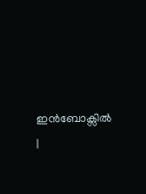ഇൻബോക്സിൽ |